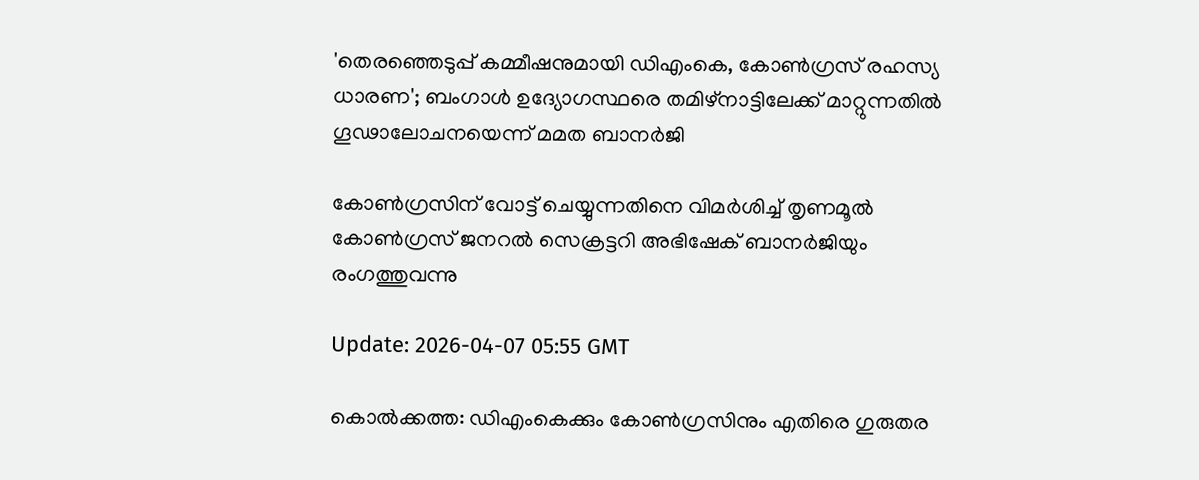'തെരഞ്ഞെടുപ്പ് കമ്മീഷനുമായി ഡിഎംകെ, കോൺഗ്രസ് രഹസ്യ ധാരണ'; ബംഗാൾ ഉദ്യോഗസ്ഥരെ തമിഴ്നാട്ടിലേക്ക് മാറ്റുന്നതിൽ ഗൂഢാലോചനയെന്ന് മമത ബാനർജി

കോൺഗ്രസിന് വോട്ട് ചെയ്യുന്നതിനെ വിമർശിച്ച് തൃണമൂൽ കോൺഗ്രസ് ജനറൽ സെക്രട്ടറി അഭിഷേക് ബാനർജിയും രംഗത്തുവന്നു

Update: 2026-04-07 05:55 GMT

കൊൽക്കത്ത: ഡിഎംകെക്കും കോൺഗ്രസിനും എതിരെ ഗുരുതര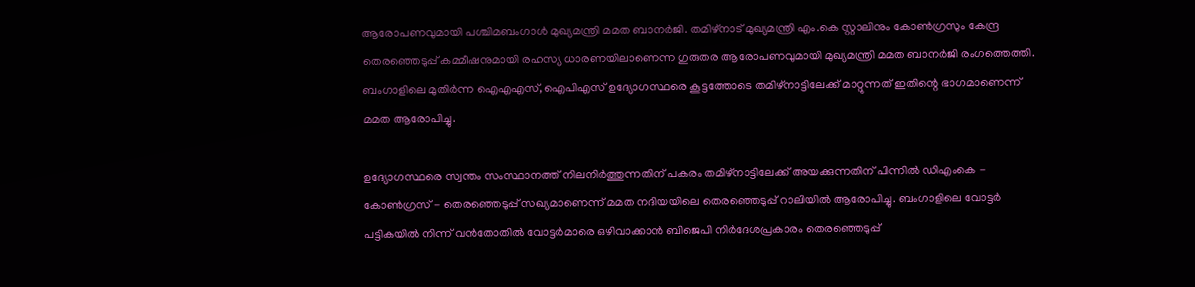ആരോപണവുമായി പശ്ചിമബംഗാൾ മുഖ്യമന്ത്രി മമത ബാനർജി. തമിഴ്നാട് മുഖ്യമന്ത്രി എം.കെ സ്റ്റാലിനും കോൺഗ്രസും കേന്ദ്ര തെരഞ്ഞെടുപ്പ് കമ്മീഷനുമായി രഹസ്യ ധാരണയിലാണെന്ന ഗുരുതര ആരോപണവുമായി മുഖ്യമന്ത്രി മമത ബാനർജി രംഗത്തെത്തി. ബംഗാളിലെ മുതിർന്ന ഐഎഎസ്, ഐപിഎസ് ഉദ്യോഗസ്ഥരെ കൂട്ടത്തോടെ തമിഴ്നാട്ടിലേക്ക് മാറ്റുന്നത് ഇതിന്റെ ഭാഗമാണെന്ന് മമത ആരോപിച്ചു.

ഉദ്യോഗസ്ഥരെ സ്വന്തം സംസ്ഥാനത്ത് നിലനിർത്തുന്നതിന് പകരം തമിഴ്നാട്ടിലേക്ക് അയക്കുന്നതിന് പിന്നിൽ ഡിഎംകെ - കോൺഗ്രസ് - തെരഞ്ഞെടുപ്പ് സഖ്യമാണെന്ന് മമത നദിയയിലെ തെരഞ്ഞെടുപ്പ് റാലിയിൽ ആരോപിച്ചു. ബംഗാളിലെ വോട്ടർ പട്ടികയിൽ നിന്ന് വൻതോതിൽ വോട്ടർമാരെ ഒഴിവാക്കാൻ ബിജെപി നിർദേശപ്രകാരം തെരഞ്ഞെടുപ്പ്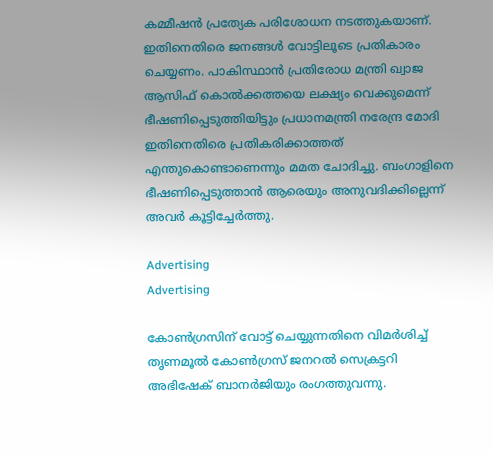കമ്മീഷൻ പ്രത്യേക പരിശോധന നടത്തുകയാണ്. ഇതിനെതിരെ ജനങ്ങൾ വോട്ടിലൂടെ പ്രതികാരം ചെയ്യണം. പാകിസ്ഥാൻ പ്രതിരോധ മന്ത്രി ഖ്വാജ ആസിഫ് കൊൽക്കത്തയെ ലക്ഷ്യം വെക്കുമെന്ന് ഭീഷണിപ്പെടുത്തിയിട്ടും പ്രധാനമന്ത്രി നരേന്ദ്ര മോദി ഇതിനെതിരെ പ്രതികരിക്കാത്തത് എന്തുകൊണ്ടാണെന്നും മമത ചോദിച്ചു. ബംഗാളിനെ ഭീഷണിപ്പെടുത്താൻ ആരെയും അനുവദിക്കില്ലെന്ന് അവർ കൂട്ടിച്ചേർത്തു.

Advertising
Advertising

കോൺഗ്രസിന് വോട്ട് ചെയ്യുന്നതിനെ വിമർശിച്ച് തൃണമൂൽ കോൺഗ്രസ് ജനറൽ സെക്രട്ടറി അഭിഷേക് ബാനർജിയും രംഗത്തുവന്നു.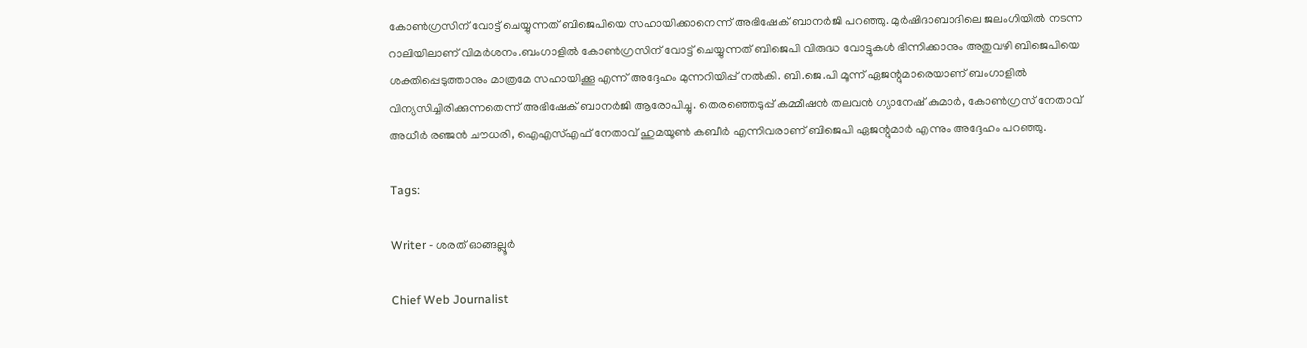കോൺഗ്രസിന് വോട്ട് ചെയ്യുന്നത് ബിജെപിയെ സഹായിക്കാനെന്ന് അഭിഷേക് ബാനർജി പറഞ്ഞു. മുർഷിദാബാദിലെ ജലംഗിയിൽ നടന്ന റാലിയിലാണ് വിമർശനം.ബംഗാളിൽ കോൺഗ്രസിന് വോട്ട് ചെയ്യുന്നത് ബിജെപി വിരുദ്ധ വോട്ടുകൾ ഭിന്നിക്കാനും അതുവഴി ബിജെപിയെ ശക്തിപ്പെടുത്താനും മാത്രമേ സഹായിക്കൂ എന്ന് അദ്ദേഹം മുന്നറിയിപ്പ് നൽകി. ബി.ജെ.പി മൂന്ന് ഏജന്റുമാരെയാണ് ബംഗാളിൽ വിന്യസിച്ചിരിക്കുന്നതെന്ന് അഭിഷേക് ബാനർജി ആരോപിച്ചു. തെരഞ്ഞെടുപ്പ് കമ്മീഷൻ തലവൻ ഗ്യാനേഷ് കുമാർ, കോൺഗ്രസ് നേതാവ് അധീർ രഞ്ജൻ ചൗധരി, ഐഎസ്എഫ് നേതാവ് ഹുമയൂൺ കബീർ എന്നിവരാണ് ബിജെപി ഏജന്റുമാർ എന്നും അദ്ദേഹം പറഞ്ഞു.

Tags:

Writer - ശരത് ഓങ്ങല്ലൂർ

Chief Web Journalist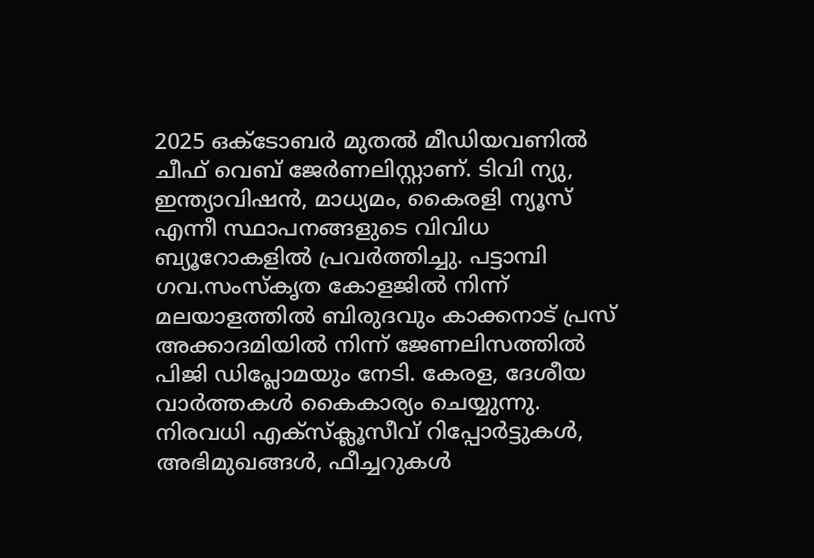2025 ഒക്ടോബർ മുതൽ മീ‍ഡിയവണിൽ ചീഫ് വെബ് ജേർണലിസ്റ്റാണ്. ടിവി ന്യു, ഇന്ത്യാവിഷൻ, മാധ്യമം, കൈരളി ന്യൂസ് എന്നീ സ്ഥാപനങ്ങളുടെ വിവിധ ബ്യൂറോകളിൽ പ്രവർത്തിച്ചു. പട്ടാമ്പി ഗവ.സംസ്കൃത കോളജിൽ നിന്ന് മലയാളത്തിൽ ബിരുദവും കാക്കനാട് പ്രസ് അക്കാദമിയിൽ നിന്ന് ജേണലിസത്തിൽ പിജി ഡിപ്ലോമയും നേടി. കേരള, ദേശീയ വാർത്തകൾ കൈകാര്യം ചെയ്യുന്നു. നിരവധി എക്സ്ക്ലൂസീവ് റിപ്പോർട്ടുകൾ, അഭിമുഖങ്ങള്‍, ഫീച്ചറുകള്‍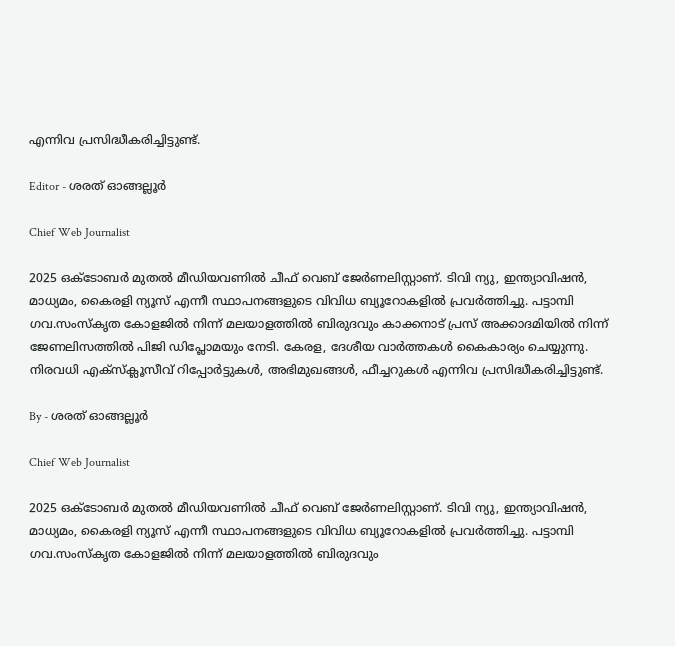എന്നിവ പ്രസിദ്ധീകരിച്ചിട്ടുണ്ട്.

Editor - ശരത് ഓങ്ങല്ലൂർ

Chief Web Journalist

2025 ഒക്ടോബർ മുതൽ മീ‍ഡിയവണിൽ ചീഫ് വെബ് ജേർണലിസ്റ്റാണ്. ടിവി ന്യു, ഇന്ത്യാവിഷൻ, മാധ്യമം, കൈരളി ന്യൂസ് എന്നീ സ്ഥാപനങ്ങളുടെ വിവിധ ബ്യൂറോകളിൽ പ്രവർത്തിച്ചു. പട്ടാമ്പി ഗവ.സംസ്കൃത കോളജിൽ നിന്ന് മലയാളത്തിൽ ബിരുദവും കാക്കനാട് പ്രസ് അക്കാദമിയിൽ നിന്ന് ജേണലിസത്തിൽ പിജി ഡിപ്ലോമയും നേടി. കേരള, ദേശീയ വാർത്തകൾ കൈകാര്യം ചെയ്യുന്നു. നിരവധി എക്സ്ക്ലൂസീവ് റിപ്പോർട്ടുകൾ, അഭിമുഖങ്ങള്‍, ഫീച്ചറുകള്‍ എന്നിവ പ്രസിദ്ധീകരിച്ചിട്ടുണ്ട്.

By - ശരത് ഓങ്ങല്ലൂർ

Chief Web Journalist

2025 ഒക്ടോബർ മുതൽ മീ‍ഡിയവണിൽ ചീഫ് വെബ് ജേർണലിസ്റ്റാണ്. ടിവി ന്യു, ഇന്ത്യാവിഷൻ, മാധ്യമം, കൈരളി ന്യൂസ് എന്നീ സ്ഥാപനങ്ങളുടെ വിവിധ ബ്യൂറോകളിൽ പ്രവർത്തിച്ചു. പട്ടാമ്പി ഗവ.സംസ്കൃത കോളജിൽ നിന്ന് മലയാളത്തിൽ ബിരുദവും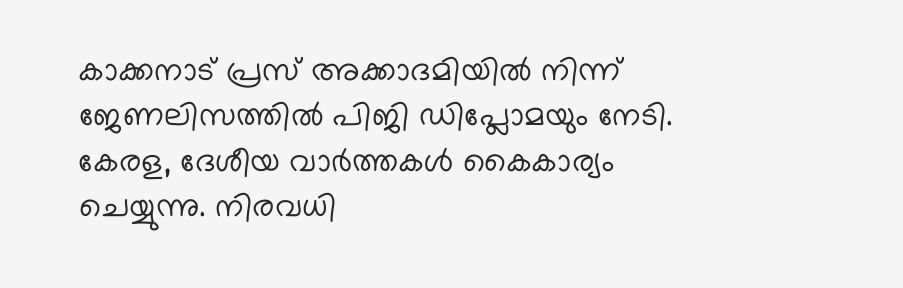കാക്കനാട് പ്രസ് അക്കാദമിയിൽ നിന്ന് ജേണലിസത്തിൽ പിജി ഡിപ്ലോമയും നേടി. കേരള, ദേശീയ വാർത്തകൾ കൈകാര്യം ചെയ്യുന്നു. നിരവധി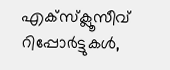എക്സ്ക്ലൂസീവ് റിപ്പോർട്ടുകൾ,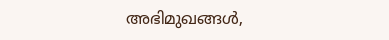അഭിമുഖങ്ങള്‍,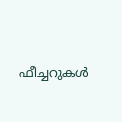ഫീച്ചറുകള്‍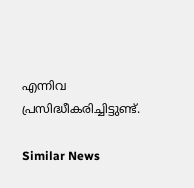എന്നിവ പ്രസിദ്ധീകരിച്ചിട്ടുണ്ട്.

Similar News